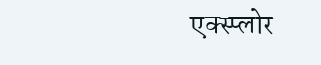एक्स्प्लोर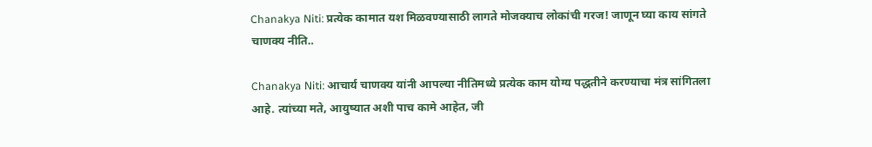Chanakya Niti: प्रत्येक कामात यश मिळवण्यासाठी लागते मोजक्याच लोकांची गरज! जाणून घ्या काय सांगते चाणक्य नीति..

Chanakya Niti: आचार्य चाणक्य यांनी आपल्या नीतिमध्ये प्रत्येक काम योग्य पद्धतीने करण्याचा मंत्र सांगितला आहे. त्यांच्या मते, आयुष्यात अशी पाच कामे आहेत, जी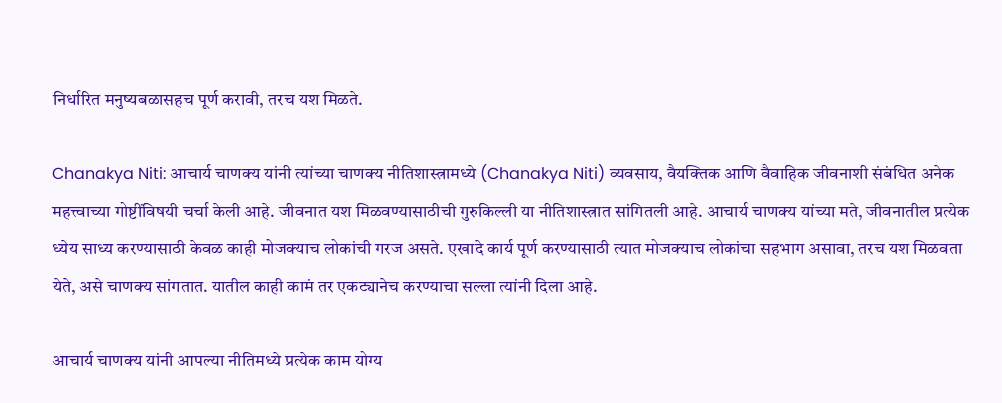निर्धारित मनुष्यबळासहच पूर्ण करावी, तरच यश मिळते.

Chanakya Niti: आचार्य चाणक्य यांनी त्यांच्या चाणक्य नीतिशास्त्रामध्ये (Chanakya Niti) व्यवसाय, वैयक्तिक आणि वैवाहिक जीवनाशी संबंधित अनेक महत्त्वाच्या गोष्टींविषयी चर्चा केली आहे. जीवनात यश मिळवण्यासाठीची गुरुकिल्ली या नीतिशास्त्रात सांगितली आहे. आचार्य चाणक्य यांच्या मते, जीवनातील प्रत्येक ध्येय साध्य करण्यासाठी केवळ काही मोजक्याच लोकांची गरज असते. एखादे कार्य पूर्ण करण्यासाठी त्यात मोजक्याच लोकांचा सहभाग असावा, तरच यश मिळवता येते, असे चाणक्य सांगतात. यातील काही कामं तर एकट्यानेच करण्याचा सल्ला त्यांनी दिला आहे.

आचार्य चाणक्य यांनी आपल्या नीतिमध्ये प्रत्येक काम योग्य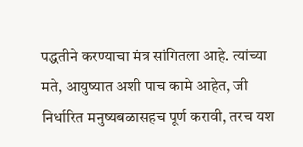पद्धतीने करण्याचा मंत्र सांगितला आहे. त्यांच्या मते, आयुष्यात अशी पाच कामे आहेत, जी निर्धारित मनुष्यबळासहच पूर्ण करावी, तरच यश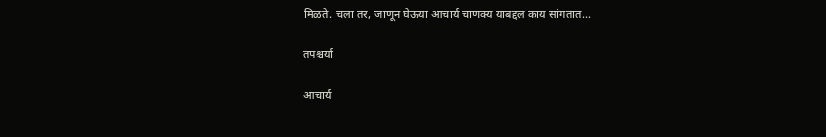मिळते. चला तर, जाणून घेऊया आचार्य चाणक्य याबद्दल काय सांगतात...

तपश्चर्या

आचार्य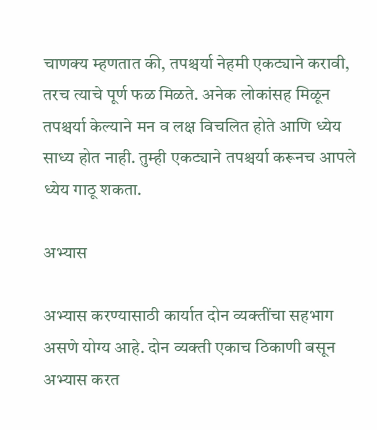चाणक्य म्हणतात की, तपश्चर्या नेहमी एकट्याने करावी, तरच त्याचे पूर्ण फळ मिळते. अनेक लोकांसह मिळून तपश्चर्या केल्याने मन व लक्ष विचलित होते आणि ध्येय साध्य होत नाही. तुम्ही एकट्याने तपश्चर्या करूनच आपले ध्येय गाठू शकता.

अभ्यास

अभ्यास करण्यासाठी कार्यात दोन व्यक्तींचा सहभाग असणे योग्य आहे. दोन व्यक्ती एकाच ठिकाणी बसून अभ्यास करत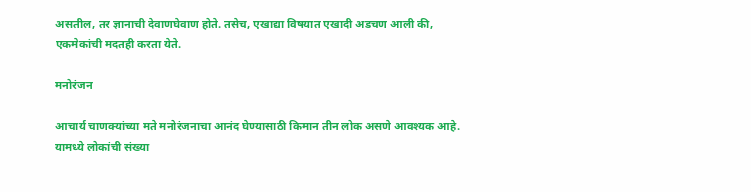असतील, तर ज्ञानाची देवाणघेवाण होते. तसेच, एखाद्या विषयात एखादी अडचण आली की, एकमेकांची मदतही करता येते.

मनोरंजन

आचार्य चाणक्यांच्या मते मनोरंजनाचा आनंद घेण्यासाठी किमान तीन लोक असणे आवश्यक आहे. यामध्ये लोकांची संख्या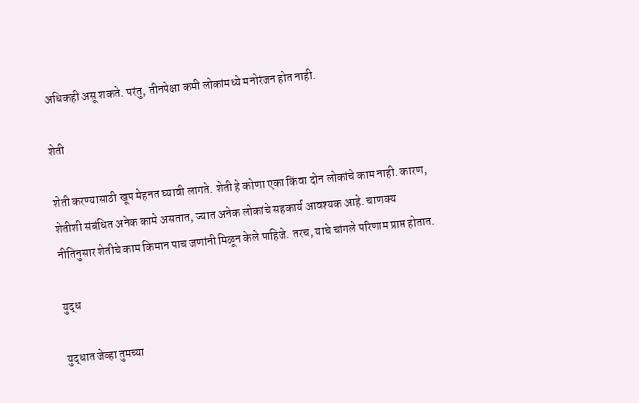अधिकही असू शकते. परंतु, तीनपेक्षा कमी लोकांमध्ये मनोरंजन होत नाही.

शेती

शेती करण्यासाठी खूप मेहनत घ्यावी लागते. शेती हे कोणा एका किंवा दोन लोकांचे काम नाही. कारण, शेतीशी संबंधित अनेक कामे असतात, ज्यात अनेक लोकांचे सहकार्य आवश्यक आहे. चाणक्य नीतिनुसार शेतीचे काम किमान पाच जणांनी मिळून केले पाहिजे. तरच, याचे चांगले परिणाम प्राप्त होतात.

युद्ध

युद्धात जेव्हा तुमच्या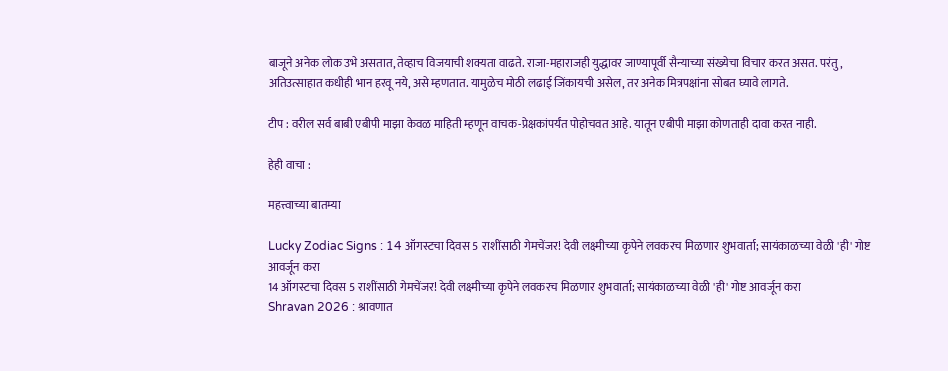बाजूने अनेक लोक उभे असतात, तेव्हाच विजयाची शक्यता वाढते. राजा-महाराजही युद्धावर जाण्यापूर्वी सैन्याच्या संख्येचा विचार करत असत. परंतु, अतिउत्साहात कधीही भान हरवू नये, असे म्हणतात. यामुळेच मोठी लढाई जिंकायची असेल, तर अनेक मित्रपक्षांना सोबत घ्यावे लागते.

टीप : वरील सर्व बाबी एबीपी माझा केवळ माहिती म्हणून वाचक-प्रेक्षकांपर्यंत पोहोचवत आहे. यातून एबीपी माझा कोणताही दावा करत नाही.

हेही वाचा :

महत्त्वाच्या बातम्या

Lucky Zodiac Signs : 14 ऑगस्टचा दिवस 5 राशींसाठी गेमचेंजर! देवी लक्ष्मीच्या कृपेने लवकरच मिळणार शुभवार्ता; सायंकाळच्या वेळी 'ही' गोष्ट आवर्जून करा
14 ऑगस्टचा दिवस 5 राशींसाठी गेमचेंजर! देवी लक्ष्मीच्या कृपेने लवकरच मिळणार शुभवार्ता; सायंकाळच्या वेळी 'ही' गोष्ट आवर्जून करा
Shravan 2026 : श्रावणात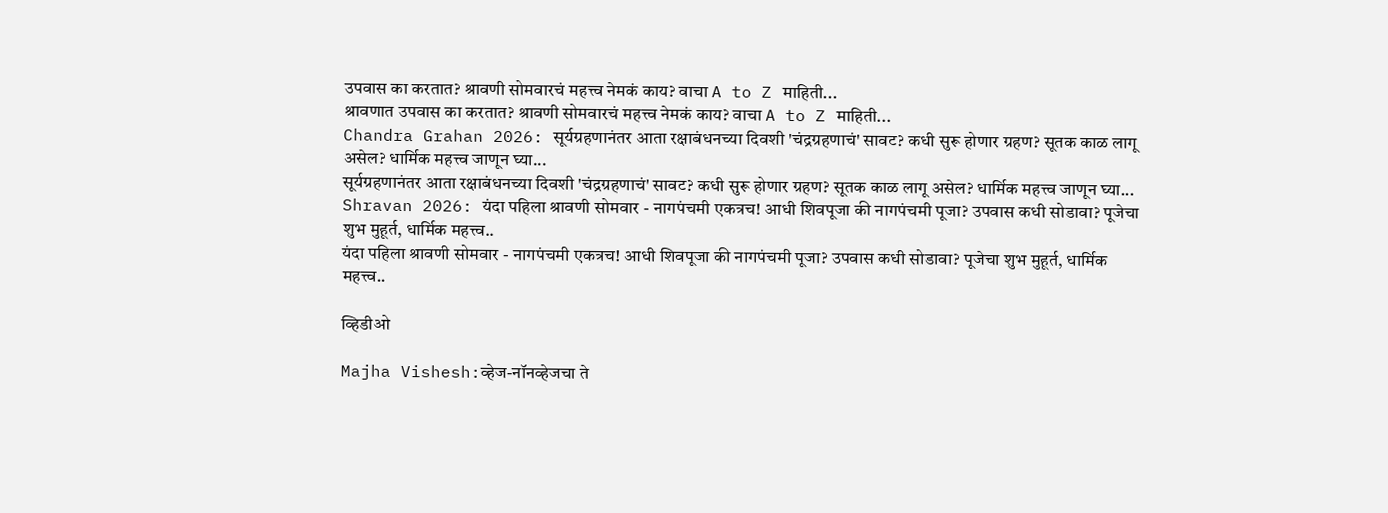उपवास का करतात? श्रावणी सोमवारचं महत्त्व नेमकं काय? वाचा A to Z माहिती...
श्रावणात उपवास का करतात? श्रावणी सोमवारचं महत्त्व नेमकं काय? वाचा A to Z माहिती...
Chandra Grahan 2026: सूर्यग्रहणानंतर आता रक्षाबंधनच्या दिवशी 'चंद्रग्रहणाचं' सावट? कधी सुरू होणार ग्रहण? सूतक काळ लागू असेल? धार्मिक महत्त्व जाणून घ्या...
सूर्यग्रहणानंतर आता रक्षाबंधनच्या दिवशी 'चंद्रग्रहणाचं' सावट? कधी सुरू होणार ग्रहण? सूतक काळ लागू असेल? धार्मिक महत्त्व जाणून घ्या...
Shravan 2026: यंदा पहिला श्रावणी सोमवार - नागपंचमी एकत्रच! आधी शिवपूजा की नागपंचमी पूजा? उपवास कधी सोडावा? पूजेचा शुभ मुहूर्त, धार्मिक महत्त्व..
यंदा पहिला श्रावणी सोमवार - नागपंचमी एकत्रच! आधी शिवपूजा की नागपंचमी पूजा? उपवास कधी सोडावा? पूजेचा शुभ मुहूर्त, धार्मिक महत्त्व..

व्हिडीओ

Majha Vishesh:व्हेज-नॉनव्हेजचा ते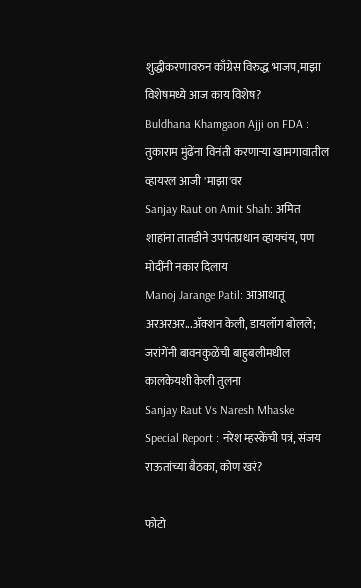शुद्धीकरणावरुन काँग्रेस विरुद्ध भाजप,माझा विशेषमध्ये आज काय विशेष?
Buldhana Khamgaon Ajji on FDA : तुकाराम मुंढेंना विनंती करणाऱ्या खामगावातील व्हायरल आजी 'माझा'वर
Sanjay Raut on Amit Shah: अमित शाहांना तातडीने उपपंतप्रधान व्हायचंय, पण मोदींनी नकार दिलाय
Manoj Jarange Patil: आआथातू अरअरअर...अ‍ॅक्शन केली, डायलॉग बोलले; जरांगेंनी बावनकुळेंची बाहुबलीमधील कालकेयशी केली तुलना
Sanjay Raut Vs Naresh Mhaske Special Report : नरेश म्हस्केंची पत्रं, संजय राऊतांच्या बैठका, कोण खरं?

फोटो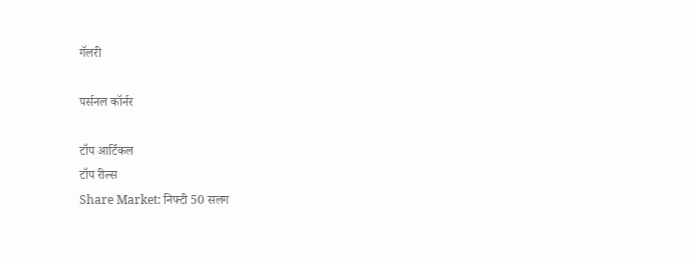गॅलरी

पर्सनल कॉर्नर

टॉप आर्टिकल
टॉप रील्स
Share Market: निफ्टी 50 सलग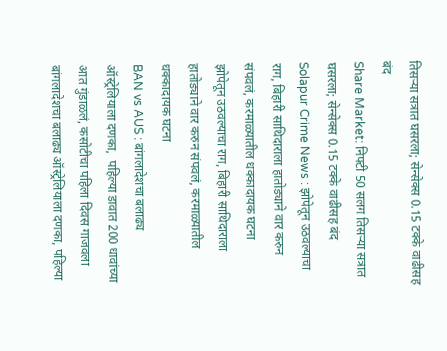तिसऱ्या सत्रात घसरला; सेन्सेक्स 0.15 टक्के वाढीसह बंद
Share Market: निफ्टी 50 सलग तिसऱ्या सत्रात घसरला; सेन्सेक्स 0.15 टक्के वाढीसह बंद
Solapur Crime News : झोपेतून उठवल्याचा राग, बिहारी साथिदाराला हातोड्याने वार करुन संपवलं, करमाळ्यातील धक्कादायक घटना
झोपेतून उठवल्याचा राग, बिहारी साथिदाराला हातोड्याने वार करुन संपवलं, करमाळ्यातील धक्कादायक घटना
BAN vs AUS : बांगलादेशचा बलाढ्य ऑस्ट्रेलियाला दणका,  पहिल्या डावात 200 धावांच्या आत गुंडाळलं, कसोटीचा पहिला दिवस गाजवला
बांगलादेशचा बलाढ्य ऑस्ट्रेलियाला दणका, पहिल्या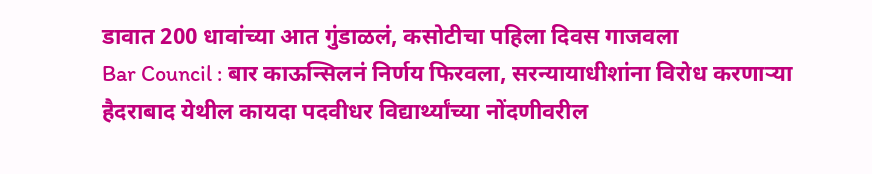डावात 200 धावांच्या आत गुंडाळलं, कसोटीचा पहिला दिवस गाजवला
Bar Council : बार काऊन्सिलनं निर्णय फिरवला, सरन्यायाधीशांना विरोध करणाऱ्या हैदराबाद येथील कायदा पदवीधर विद्यार्थ्यांच्या नोंदणीवरील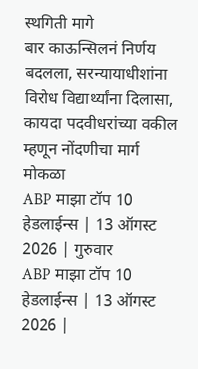स्थगिती मागे
बार काऊन्सिलनं निर्णय बदलला, सरन्यायाधीशांना विरोध विद्यार्थ्यांना दिलासा, कायदा पदवीधरांच्या वकील म्हणून नोंदणीचा मार्ग मोकळा
ABP माझा टॉप 10 हेडलाईन्स | 13 ऑगस्ट 2026 | गुरुवार
ABP माझा टॉप 10 हेडलाईन्स | 13 ऑगस्ट 2026 |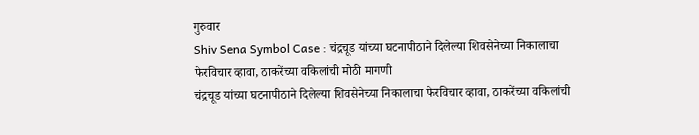गुरुवार
Shiv Sena Symbol Case : चंद्रचूड यांच्या घटनापीठाने दिलेल्या शिवसेनेच्या निकालाचा फेरविचार व्हावा, ठाकरेंच्या वकिलांची मोठी मागणी
चंद्रचूड यांच्या घटनापीठाने दिलेल्या शिवसेनेच्या निकालाचा फेरविचार व्हावा, ठाकरेंच्या वकिलांची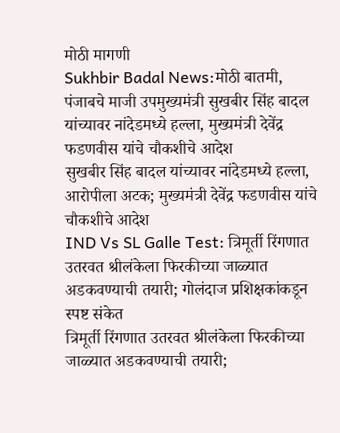मोठी मागणी
Sukhbir Badal News:मोठी बातमी, पंजाबचे माजी उपमुख्यमंत्री सुखबीर सिंह बादल यांच्यावर नांदेडमध्ये हल्ला, मुख्यमंत्री देवेंद्र फडणवीस यांचे चौकशीचे आदेश
सुखबीर सिंह बादल यांच्यावर नांदेडमध्ये हल्ला, आरोपीला अटक; मुख्यमंत्री देवेंद्र फडणवीस यांचे चौकशीचे आदेश
IND Vs SL Galle Test: त्रिमूर्ती रिंगणात उतरवत श्रीलंकेला फिरकीच्या जाळ्यात अडकवण्याची तयारी; गोलंदाज प्रशिक्षकांकडून स्पष्ट संकेत
त्रिमूर्ती रिंगणात उतरवत श्रीलंकेला फिरकीच्या जाळ्यात अडकवण्याची तयारी;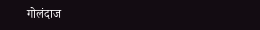गोलंदाज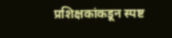प्रशिक्षकांकडून स्पष्ट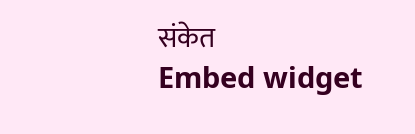संकेत
Embed widget